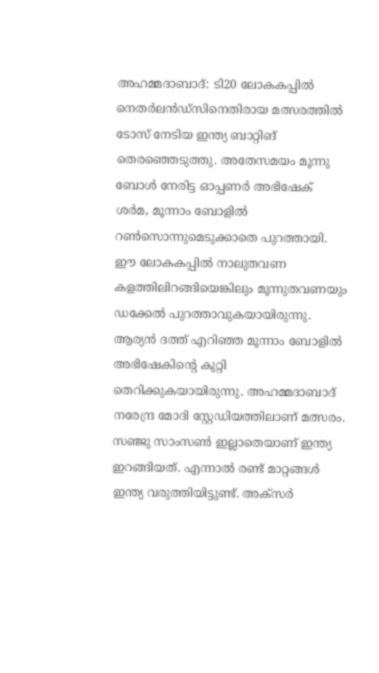അഹമ്മദാബാദ്: ടി20 ലോകകപ്പിൽ നെതർലൻഡ്സിനെതിരായ മത്സരത്തിൽ ടോസ് നേടിയ ഇന്ത്യ ബാറ്റിങ് തെരഞ്ഞെടുത്തു. അതേസമയം മൂന്നു ബോൾ നേരിട്ട ഓപ്പണർ അഭിഷേക് ശർമ, മൂന്നാം ബോളിൽ റൺസൊന്നുമെടുക്കാതെ പുറത്തായി. ഈ ലോകകപ്പിൽ നാലുതവണ കളത്തിലിറങ്ങിയെങ്കിലും മൂന്നുതവണയും ഡക്കേൽ പുറത്താവുകയായിരുന്നു. ആര്യൻ ദത്ത് എറിഞ്ഞ മൂന്നാം ബോളിൽ അഭിഷേകിന്റെ കുറ്റി തെറിക്കുകയായിരുന്നു. അഹമ്മദാബാദ് നരേന്ദ്ര മോദി സ്റ്റേഡിയത്തിലാണ് മത്സരം.
സഞ്ജു സാംസൺ ഇല്ലാതെയാണ് ഇന്ത്യ ഇറങ്ങിയത്. എന്നാൽ രണ്ട് മാറ്റങ്ങൾ ഇന്ത്യ വരുത്തിയിട്ടുണ്ട്. അക്സർ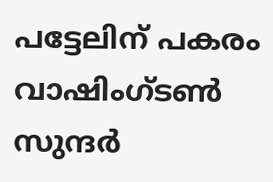പട്ടേലിന് പകരം വാഷിംഗ്ടൺ സുന്ദർ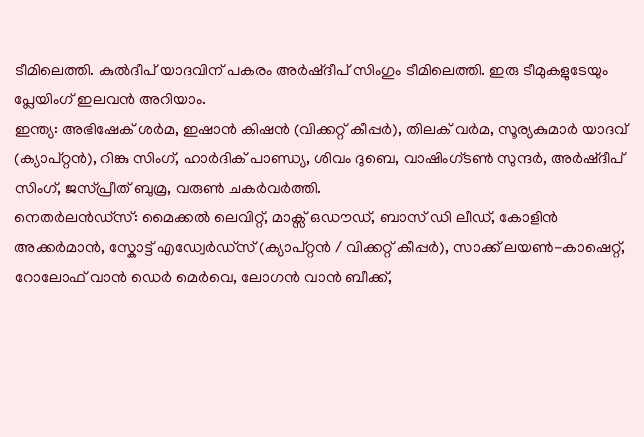ടീമിലെത്തി. കുൽദീപ് യാദവിന് പകരം അർഷ്ദീപ് സിംഗും ടീമിലെത്തി. ഇരു ടീമുകളുടേയും പ്ലേയിംഗ് ഇലവൻ അറിയാം.
ഇന്ത്യ: അഭിഷേക് ശർമ, ഇഷാൻ കിഷൻ (വിക്കറ്റ് കീപ്പർ), തിലക് വർമ, സൂര്യകുമാർ യാദവ് (ക്യാപ്റ്റൻ), റിങ്കു സിംഗ്, ഹാർദിക് പാണ്ഡ്യ, ശിവം ദുബെ, വാഷിംഗ്ടൺ സുന്ദർ, അർഷ്ദീപ് സിംഗ്, ജസ്പ്രീത് ബുമ്ര, വരുൺ ചകർവർത്തി.
നെതർലൻഡ്സ്: മൈക്കൽ ലെവിറ്റ്, മാക്സ് ഒഡൗഡ്, ബാസ് ഡി ലീഡ്, കോളിൻ അക്കർമാൻ, സ്കോട്ട് എഡ്വേർഡ്സ് (ക്യാപ്റ്റൻ / വിക്കറ്റ് കീപ്പർ), സാക്ക് ലയൺ-കാഷെറ്റ്, റോലോഫ് വാൻ ഡെർ മെർവെ, ലോഗൻ വാൻ ബീക്ക്,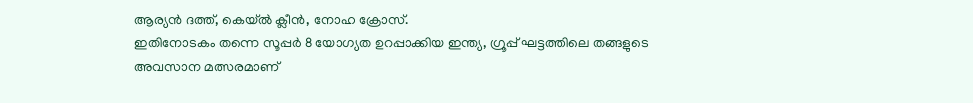ആര്യൻ ദത്ത്, കെയ്ൽ ക്ലീൻ, നോഹ ക്രോസ്.
ഇതിനോടകം തന്നെ സൂപ്പർ 8 യോഗ്യത ഉറപ്പാക്കിയ ഇന്ത്യ, ഗ്രൂപ്പ് ഘട്ടത്തിലെ തങ്ങളുടെ അവസാന മത്സരമാണ്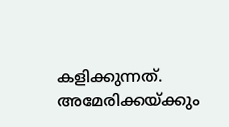കളിക്കുന്നത്. അമേരിക്കയ്ക്കും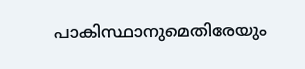പാകിസ്ഥാനുമെതിരേയും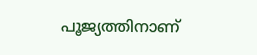പൂജ്യത്തിനാണ്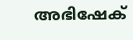അഭിഷേക്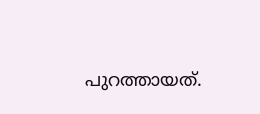പുറത്തായത്.